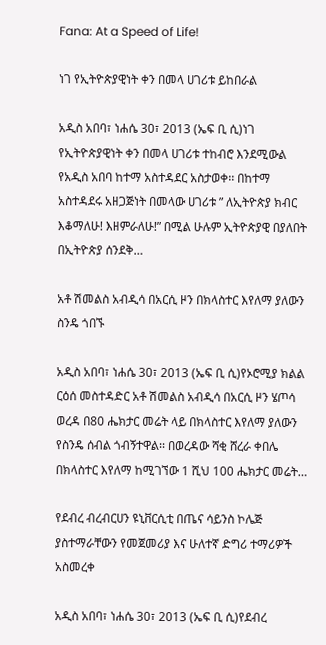Fana: At a Speed of Life!

ነገ የኢትዮጵያዊነት ቀን በመላ ሀገሪቱ ይከበራል

አዲስ አበባ፣ ነሐሴ 30፣ 2013 (ኤፍ ቢ ሲ)ነገ የኢትዮጵያዊነት ቀን በመላ ሀገሪቱ ተከብሮ እንደሚውል የአዲስ አበባ ከተማ አስተዳደር አስታወቀ፡፡ በከተማ አስተዳደሩ አዘጋጅነት በመላው ሀገሪቱ ” ለኢትዮጵያ ክብር እቆማለሁ! እዘምራለሁ!” በሚል ሁሉም ኢትዮጵያዊ በያለበት በኢትዮጵያ ሰንደቅ…

አቶ ሽመልስ አብዲሳ በአርሲ ዞን በክላስተር እየለማ ያለውን ስንዴ ጎበኙ

አዲስ አበባ፣ ነሐሴ 30፣ 2013 (ኤፍ ቢ ሲ)የኦሮሚያ ክልል ርዕሰ መስተዳድር አቶ ሽመልስ አብዲሳ በአርሲ ዞን ሄጦሳ ወረዳ በ80 ሔክታር መሬት ላይ በክላስተር እየለማ ያለውን የስንዴ ሰብል ጎብኝተዋል፡፡ በወረዳው ሻቂ ሸረራ ቀበሌ በክላስተር እየለማ ከሚገኘው 1 ሺህ 100 ሔክታር መሬት…

የደብረ ብረብርሀን ዩኒቨርሲቲ በጤና ሳይንስ ኮሌጅ ያስተማራቸውን የመጀመሪያ እና ሁለተኛ ድግሪ ተማሪዎች አስመረቀ

አዲስ አበባ፣ ነሐሴ 30፣ 2013 (ኤፍ ቢ ሲ)የደብረ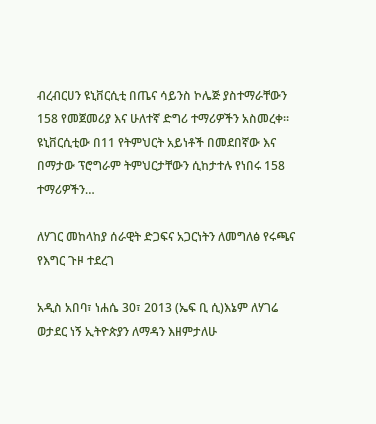ብረብርሀን ዩኒቨርሲቲ በጤና ሳይንስ ኮሌጅ ያስተማራቸውን 158 የመጀመሪያ እና ሁለተኛ ድግሪ ተማሪዎችን አስመረቀ፡፡ ዩኒቨርሲቲው በ11 የትምህርት አይነቶች በመደበኛው እና በማታው ፕሮግራም ትምህርታቸውን ሲከታተሉ የነበሩ 158 ተማሪዎችን…

ለሃገር መከላከያ ሰራዊት ድጋፍና አጋርነትን ለመግለፅ የሩጫና የእግር ጉዞ ተደረገ

አዲስ አበባ፣ ነሐሴ 30፣ 2013 (ኤፍ ቢ ሲ)እኔም ለሃገሬ ወታደር ነኝ ኢትዮጵያን ለማዳን እዘምታለሁ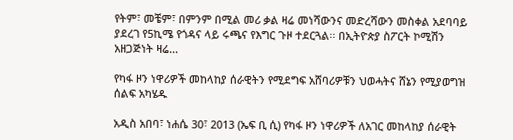የትም፣ መቼም፣ በምንም በሚል መሪ ቃል ዛሬ መነሻውንና መድረሻውን መስቀል አደባባይ ያደረገ የ5ኪሜ የጎዳና ላይ ሩጫና የእግር ጉዞ ተደርጓል፡፡ በኢትዮጵያ ስፖርት ኮሚሽን አዘጋጅነት ዛሬ…

የካፋ ዞን ነዋሪዎች መከላከያ ሰራዊትን የሚደግፍ አሸባሪዎቹን ህወሓትና ሸኔን የሚያወግዝ ሰልፍ አካሄዱ

አዲስ አበባ፣ ነሐሴ 30፣ 2013 (ኤፍ ቢ ሲ) የካፋ ዞን ነዋሪዎች ለአገር መከላከያ ሰራዊት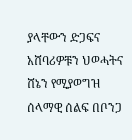ያላቸውን ድጋፍና አሸባሪዎቹን ህወሓትና ሸኔን የሚያወግዝ ሰላማዊ ሰልፍ በቦንጋ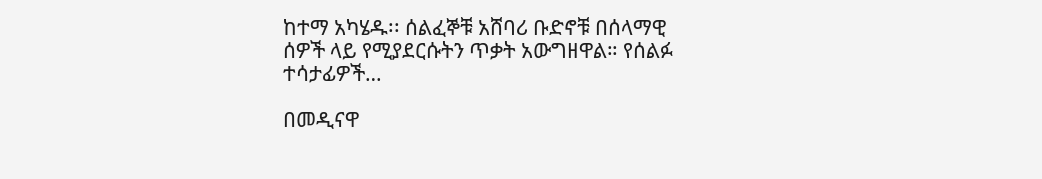ከተማ አካሄዱ፡፡ ሰልፈኞቹ አሸባሪ ቡድኖቹ በሰላማዊ ሰዎች ላይ የሚያደርሱትን ጥቃት አውግዘዋል። የሰልፉ ተሳታፊዎች…

በመዲናዋ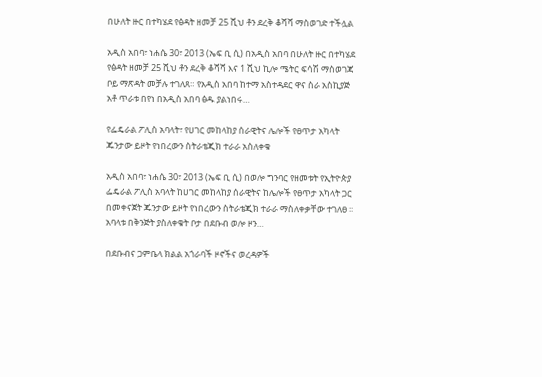በሁለት ዙር በተካሄደ የፅዳት ዘመቻ 25 ሺህ ቶን ደረቅ ቆሻሻ ማስወገድ ተችሏል

አዲስ አበባ፣ ነሐሴ 30፣ 2013 (ኤፍ ቢ ሲ) በአዲስ አበባ በሁለት ዙር በተካሄደ የፅዳት ዘመቻ 25 ሺህ ቶን ደረቅ ቆሻሻ እና 1 ሺህ ኪሎ ሜትር ፍሳሽ ማስወገጃ ቦይ ማጽዳት መቻሉ ተገለጸ። የአዲስ አበባ ከተማ አስተዳደር ዋና ስራ አስኪያጅ አቶ ጥራቱ በየነ በአዲስ አበባ ፅዱ ያልነበሩ…

የፌዴራል ፖሊስ አባላት፣ የሀገር መከላከያ ሰራዊትና ሌሎች የፀጥታ አካላት ጁንታው ይዞት የነበረውን ስትራቴጂክ ተራራ አስለቀቁ

አዲስ አበባ፣ ነሐሴ 30፣ 2013 (ኤፍ ቢ ሲ) በወሎ ግንባር የዘመቱት የኢትዮጵያ ፌዴራል ፖሊስ አባላት ከሀገር መከላከያ ሰራዊትና ከሌሎች የፀጥታ አካላት ጋር በመቀናጀት ጁንታው ይዞት የነበረውን ስትራቴጂክ ተራራ ማስለቀቃቸው ተገለፀ ፡፡ አባላቱ በቅንጅት ያስለቀቁት ቦታ በደቡብ ወሎ ዞን…

በደቡብና ጋምቤላ ክልል አጎራባች ዞኖችና ወረዳዎች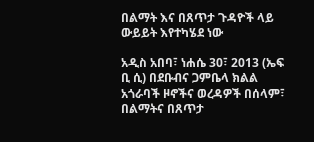በልማት እና በጸጥታ ጉዳዮች ላይ ውይይት እየተካሄደ ነው

አዲስ አበባ፣ ነሐሴ 30፣ 2013 (ኤፍ ቢ ሲ) በደቡብና ጋምቤላ ክልል አጎራባች ዞኖችና ወረዳዎች በሰላም፣ በልማትና በጸጥታ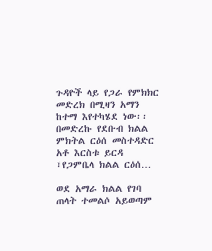ጉዳዮች ላይ የጋራ የምክክር መድረክ በሚዛን አማን ከተማ እየተካሄደ ነው፡፡ በመድረኩ የደቡብ ክልል ምክትል ርዕሰ መስተዳድር አቶ እርስቱ ይርዳ ፣የጋምቤላ ክልል ርዕሰ…

ወደ አማራ ክልል የገባ ጠላት ተመልሶ አይወጣም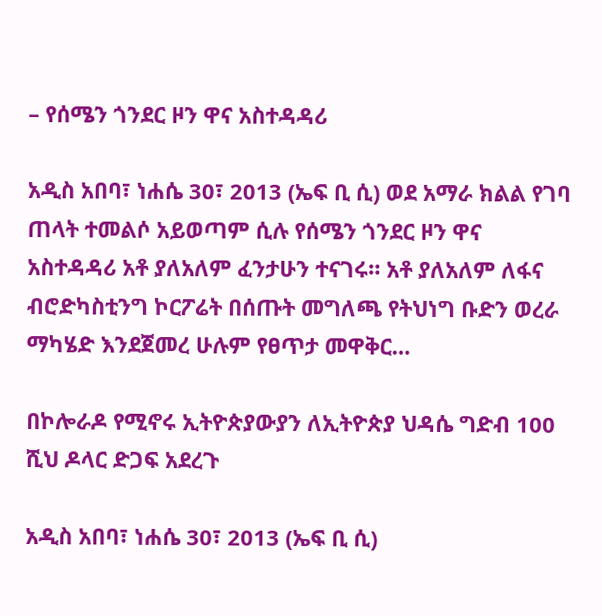– የሰሜን ጎንደር ዞን ዋና አስተዳዳሪ

አዲስ አበባ፣ ነሐሴ 30፣ 2013 (ኤፍ ቢ ሲ) ወደ አማራ ክልል የገባ ጠላት ተመልሶ አይወጣም ሲሉ የሰሜን ጎንደር ዞን ዋና አስተዳዳሪ አቶ ያለአለም ፈንታሁን ተናገሩ። አቶ ያለአለም ለፋና ብሮድካስቲንግ ኮርፖሬት በሰጡት መግለጫ የትህነግ ቡድን ወረራ ማካሄድ እንደጀመረ ሁሉም የፀጥታ መዋቅር…

በኮሎራዶ የሚኖሩ ኢትዮጵያውያን ለኢትዮጵያ ህዳሴ ግድብ 100 ሺህ ዶላር ድጋፍ አደረጉ

አዲስ አበባ፣ ነሐሴ 30፣ 2013 (ኤፍ ቢ ሲ)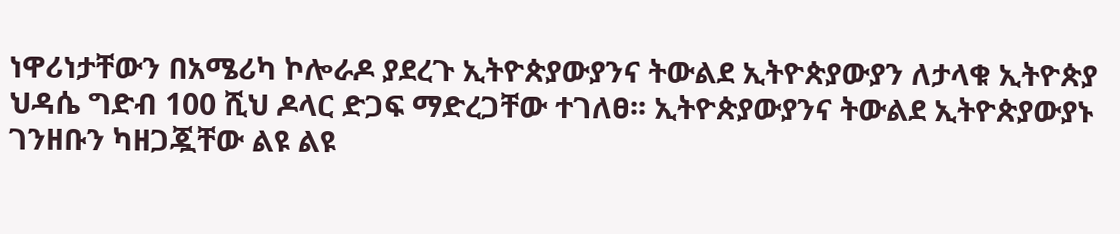ነዋሪነታቸውን በአሜሪካ ኮሎራዶ ያደረጉ ኢትዮጵያውያንና ትውልደ ኢትዮጵያውያን ለታላቁ ኢትዮጵያ ህዳሴ ግድብ 100 ሺህ ዶላር ድጋፍ ማድረጋቸው ተገለፀ፡፡ ኢትዮጵያውያንና ትውልደ ኢትዮጵያውያኑ ገንዘቡን ካዘጋጇቸው ልዩ ልዩ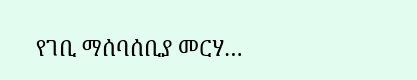የገቢ ማሰባሰቢያ መርሃ…